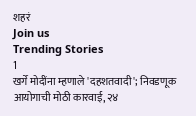शहरं
Join us
Trending Stories
1
खर्गे मोदींना म्हणाले 'दहशतवादी'; निवडणूक आयोगाची मोठी कारवाई, २४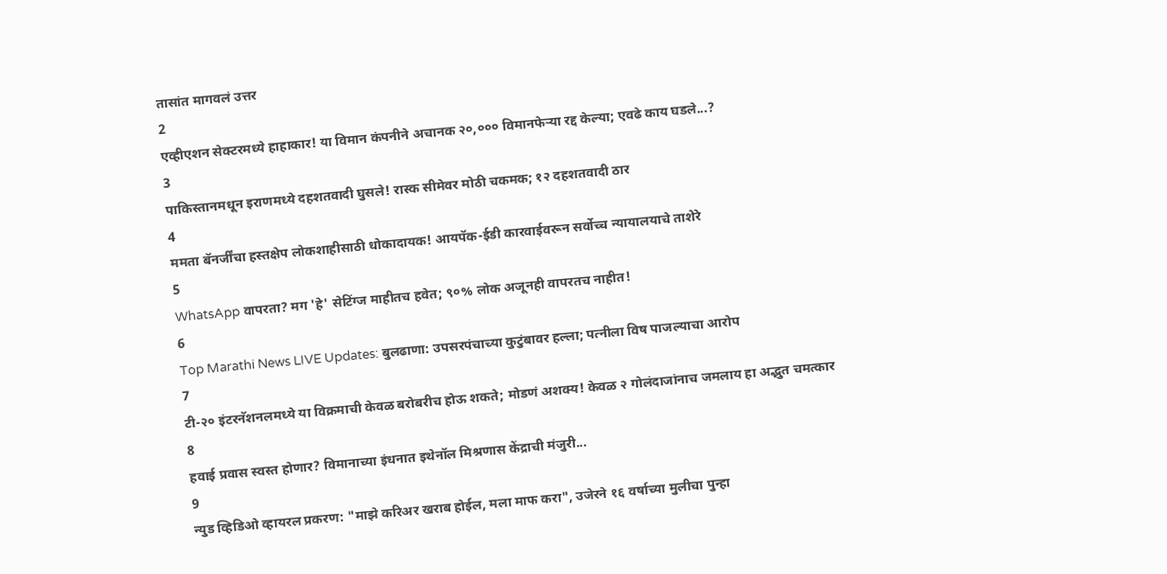तासांत मागवलं उत्तर
2
एव्हीएशन सेक्टरमध्ये हाहाकार! या विमान कंपनीने अचानक २०,००० विमानफेऱ्या रद्द केल्या; एवढे काय घडले...?
3
पाकिस्तानमधून इराणमध्ये दहशतवादी घुसले! रास्क सीमेवर मोठी चकमक; १२ दहशतवादी ठार
4
ममता बॅनर्जींचा हस्तक्षेप लोकशाहीसाठी धोकादायक! आयपॅक-ईडी कारवाईवरून सर्वोच्च न्यायालयाचे ताशेरे
5
WhatsApp वापरता? मग 'हे' सेटिंग्ज माहीतच हवेत; ९०% लोक अजूनही वापरतच नाहीत!
6
Top Marathi News LIVE Updates: बुलढाणा: उपसरपंचाच्या कुटुंबावर हल्ला; पत्नीला विष पाजल्याचा आरोप
7
टी-२० इंटरनॅशनलमध्ये या विक्रमाची केवळ बरोबरीच होऊ शकते; मोडणं अशक्य! केवळ २ गोलंदाजांनाच जमलाय हा अद्भुत चमत्कार
8
हवाई प्रवास स्वस्त होणार? विमानाच्या इंधनात इथेनॉल मिश्रणास केंद्राची मंजुरी...
9
न्युड व्हिडिओ व्हायरल प्रकरण: "माझे करिअर खराब होईल, मला माफ करा", उजेरने १६ वर्षाच्या मुलीचा पुन्हा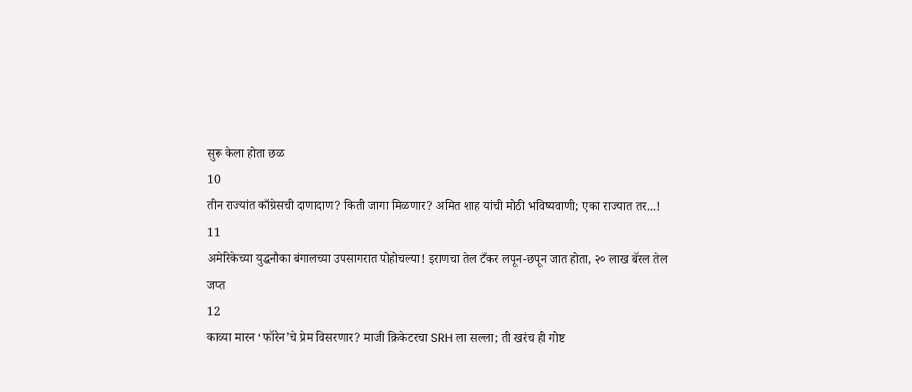सुरू केला होता छळ
10
तीन राज्यांत काँग्रेसची दाणादाण? किती जागा मिळणार? अमित शाह यांची मोठी भविष्यवाणी; एका राज्यात तर...!
11
अमेरिकेच्या युद्धनौका बंगालच्या उपसागरात पोहोचल्या! इराणचा तेल टँकर लपून-छपून जात होता, २० लाख बॅरल तेल जप्त
12
काव्या मारन ‘फॉरेन’चे प्रेम विसरणार? माजी क्रिकेटरचा SRH ला सल्ला; ती खरंच ही गोष्ट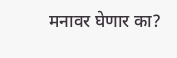मनावर घेणार का?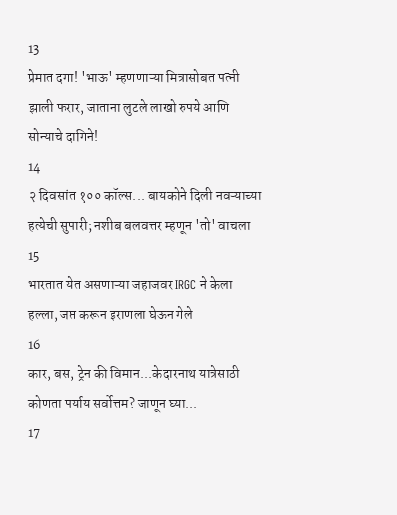13
प्रेमात दगा! 'भाऊ' म्हणणाऱ्या मित्रासोबत पत्नी झाली फरार, जाताना लुटले लाखो रुपये आणि सोन्याचे दागिने!
14
२ दिवसांत १०० कॉल्स... बायकोने दिली नवऱ्याच्या हत्येची सुपारी; नशीब बलवत्तर म्हणून 'तो' वाचला
15
भारतात येत असणाऱ्या जहाजवर IRGC ने केला हल्ला, जप्त करून इराणला घेऊन गेले
16
कार, बस, ट्रेन की विमान...केदारनाथ यात्रेसाठी कोणता पर्याय सर्वोत्तम? जाणून घ्या...
17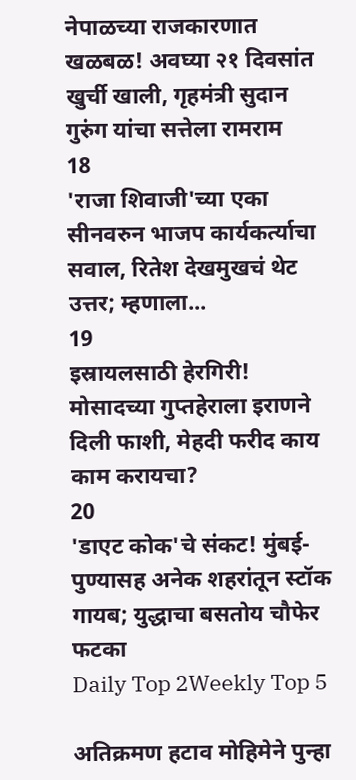नेपाळच्या राजकारणात खळबळ! अवघ्या २१ दिवसांत खुर्ची खाली, गृहमंत्री सुदान गुरुंग यांचा सत्तेला रामराम
18
'राजा शिवाजी'च्या एका सीनवरुन भाजप कार्यकर्त्याचा सवाल, रितेश देखमुखचं थेट उत्तर; म्हणाला...
19
इस्रायलसाठी हेरगिरी! मोसादच्या गुप्तहेराला इराणने दिली फाशी, मेहदी फरीद काय काम करायचा?
20
'डाएट कोक'चे संकट! मुंबई-पुण्यासह अनेक शहरांतून स्टॉक गायब; युद्धाचा बसतोय चौफेर फटका
Daily Top 2Weekly Top 5

अतिक्रमण हटाव मोहिमेने पुन्हा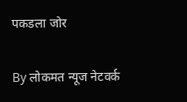पकडला जोर

By लोकमत न्यूज नेटवर्क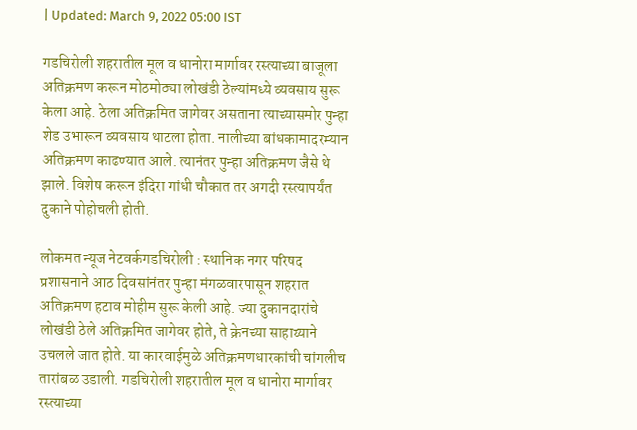| Updated: March 9, 2022 05:00 IST

गडचिरोली शहरातील मूल व धानोरा मार्गावर रस्त्याच्या बाजूला अतिक्रमण करून मोठमोठ्या लोखंडी ठेल्यांमध्ये व्यवसाय सुरू केला आहे. ठेला अतिक्रमित जागेवर असताना त्याच्यासमोर पुन्हा शेड उभारून व्यवसाय थाटला होता. नालीच्या बांधकामादरम्यान अतिक्रमण काढण्यात आले. त्यानंतर पुन्हा अतिक्रमण जैसे थे झाले. विशेष करून इंदिरा गांधी चौकात तर अगदी रस्त्यापर्यंत दुकाने पोहोचली होती.

लोकमत न्यूज नेटवर्कगडचिरोली : स्थानिक नगर परिषद प्रशासनाने आठ दिवसांनंतर पुन्हा मंगळवारपासून शहरात अतिक्रमण हटाव मोहीम सुरू केली आहे. ज्या दुकानदारांचे लोखंडी ठेले अतिक्रमित जागेवर होते, ते क्रेनच्या साहाय्याने उचलले जात होते. या कारवाईमुळे अतिक्रमणधारकांची चांगलीच तारांबळ उडाली. गडचिरोली शहरातील मूल व धानोरा मार्गावर रस्त्याच्या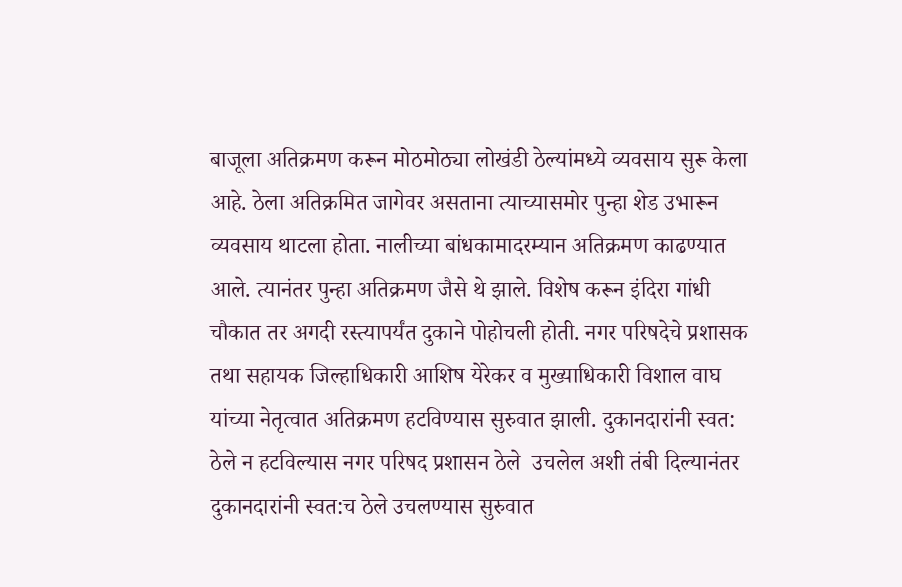बाजूला अतिक्रमण करून मोठमोठ्या लोखंडी ठेल्यांमध्ये व्यवसाय सुरू केला आहे. ठेला अतिक्रमित जागेवर असताना त्याच्यासमोर पुन्हा शेड उभारून व्यवसाय थाटला होता. नालीच्या बांधकामादरम्यान अतिक्रमण काढण्यात आले. त्यानंतर पुन्हा अतिक्रमण जैसे थे झाले. विशेष करून इंदिरा गांधी चौकात तर अगदी रस्त्यापर्यंत दुकाने पोहोचली होती. नगर परिषदेचे प्रशासक तथा सहायक जिल्हाधिकारी आशिष येरेकर व मुख्याधिकारी विशाल वाघ यांच्या नेतृत्वात अतिक्रमण हटविण्यास सुरुवात झाली. दुकानदारांनी स्वत: ठेले न हटविल्यास नगर परिषद प्रशासन ठेले  उचलेल अशी तंबी दिल्यानंतर  दुकानदारांनी स्वत:च ठेले उचलण्यास सुरुवात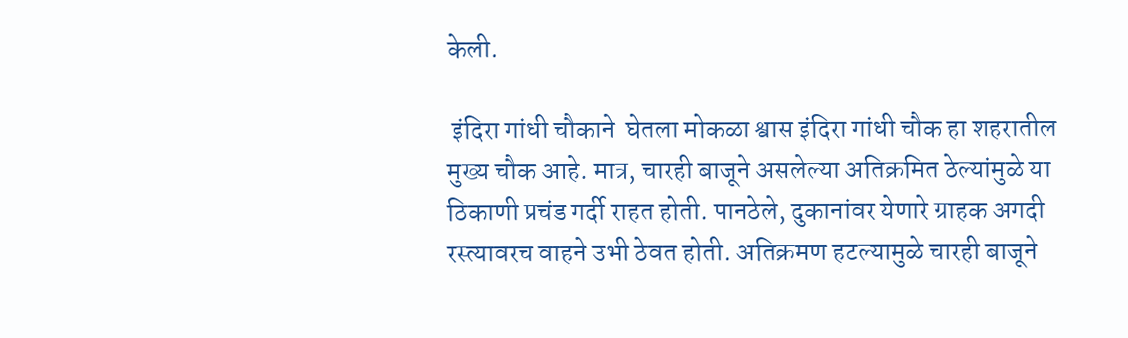केली.

 इंदिरा गांधी चौकाने  घेतला मोकळा श्वास इंदिरा गांधी चौक हा शहरातील मुख्य चौक आहे. मात्र, चारही बाजूने असलेल्या अतिक्रमित ठेल्यांमुळे या ठिकाणी प्रचंड गर्दी राहत होती. पानठेले, दुकानांवर येणारे ग्राहक अगदी रस्त्यावरच वाहने उभी ठेवत होती. अतिक्रमण हटल्यामुळे चारही बाजूने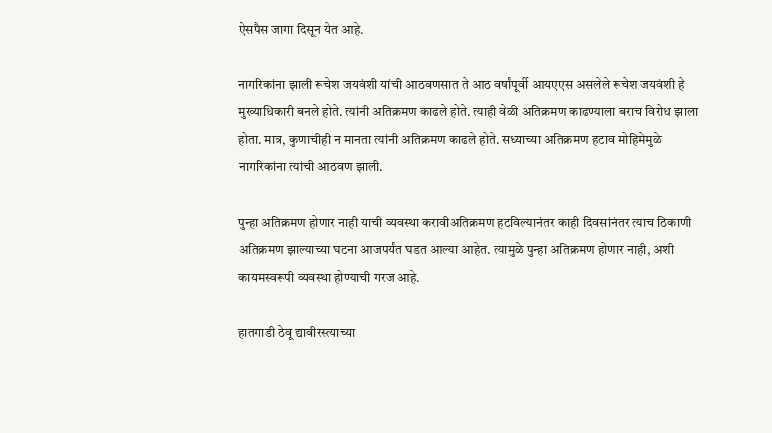ऐसपैस जागा दिसून येत आहे.

नागरिकांना झाली रूचेश जयवंशी यांची आठवणसात ते आठ वर्षांपूर्वी आयएएस असलेले रूचेश जयवंशी हे मुख्याधिकारी बनले होते. त्यांनी अतिक्रमण काढले होते. त्याही वेळी अतिक्रमण काढण्याला बराच विरोध झाला होता. मात्र, कुणाचीही न मानता त्यांनी अतिक्रमण काढले होते. सध्याच्या अतिक्रमण हटाव मोहिमेमुळे नागरिकांना त्यांची आठवण झाली.

पुन्हा अतिक्रमण होणार नाही याची व्यवस्था करावीअतिक्रमण हटविल्यानंतर काही दिवसांनंतर त्याच ठिकाणी अतिक्रमण झाल्याच्या घटना आजपर्यंत घडत आल्या आहेत. त्यामुळे पुन्हा अतिक्रमण होणार नाही, अशी कायमस्वरूपी व्यवस्था होण्याची गरज आहे.

हातगाडी ठेवू द्यावीरस्त्याच्या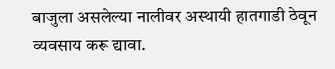बाजुला असलेल्या नालीवर अस्थायी हातगाडी ठेवून व्यवसाय करू द्यावा.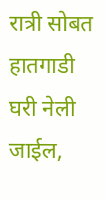रात्री सोबत हातगाडी घरी नेली जाईल,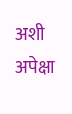अशी अपेक्षा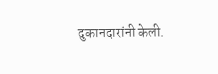दुकानदारांनी केली.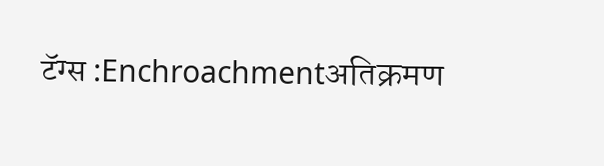टॅग्स :Enchroachmentअतिक्रमण